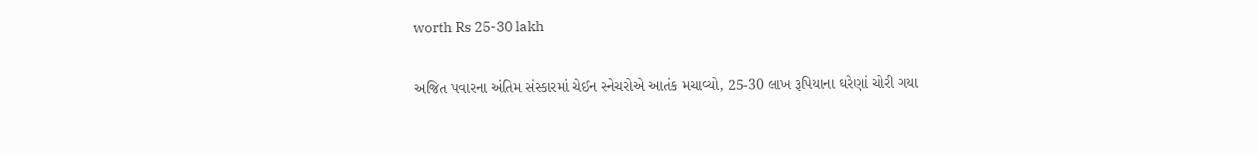worth Rs 25-30 lakh

અજિત પવારના અંતિમ સંસ્કારમાં ચેઈન સ્નેચરોએ આતંક મચાવ્યો, 25-30 લાખ રૂપિયાના ઘરેણાં ચોરી ગયા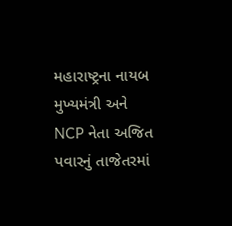મહારાષ્ટ્રના નાયબ મુખ્યમંત્રી અને NCP નેતા અજિત પવારનું તાજેતરમાં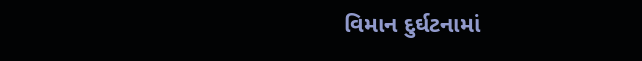વિમાન દુર્ઘટનામાં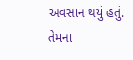અવસાન થયું હતું. તેમના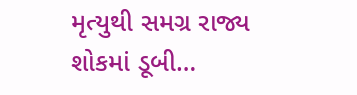મૃત્યુથી સમગ્ર રાજ્ય શોકમાં ડૂબી…